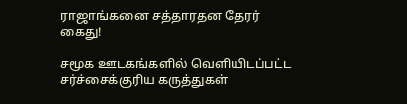ராஜாங்கனை சத்தாரதன தேரர் கைது!

சமூக ஊடகங்களில் வெளியிடப்பட்ட சர்ச்சைக்குரிய கருத்துகள்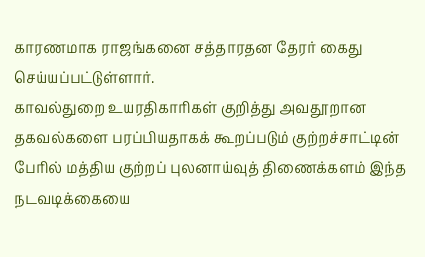காரணமாக ராஜங்கனை சத்தாரதன தேரர் கைது செய்யப்பட்டுள்ளார்.
காவல்துறை உயரதிகாரிகள் குறித்து அவதூறான தகவல்களை பரப்பியதாகக் கூறப்படும் குற்றச்சாட்டின் பேரில் மத்திய குற்றப் புலனாய்வுத் திணைக்களம் இந்த நடவடிக்கையை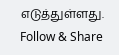எடுத்துள்ளது.
Follow & Share